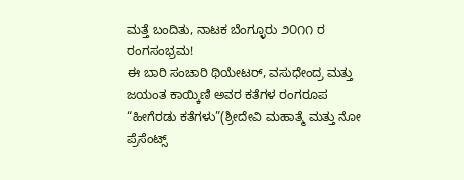ಮತ್ತೆ ಬಂದಿತು, ನಾಟಕ ಬೆಂಗ್ಳೂರು ೨೦೧೧ ರ ರಂಗಸಂಭ್ರಮ!
ಈ ಬಾರಿ ಸಂಚಾರಿ ಥಿಯೇಟರ್, ವಸುಧೇಂದ್ರ ಮತ್ತು ಜಯಂತ ಕಾಯ್ಕಿಣಿ ಅವರ ಕತೆಗಳ ರಂಗರೂಪ
“ಹೀಗೆರಡು ಕತೆಗಳು”(ಶ್ರೀದೇವಿ ಮಹಾತ್ಮೆ ಮತ್ತು ನೋ ಪ್ರೆಸೆಂಟ್ಸ್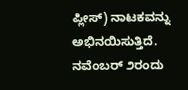ಪ್ಲೀಸ್) ನಾಟಕವನ್ನು ಅಭಿನಯಿಸುತ್ತಿದೆ.
ನವೆಂಬರ್ ೨ರಂದು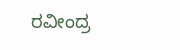ರವೀಂದ್ರ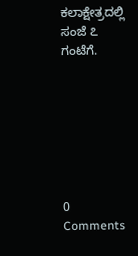ಕಲಾಕ್ಷೇತ್ರದಲ್ಲಿ ಸಂಜೆ ೭ ಗಂಟೆಗೆ.







0 Comments